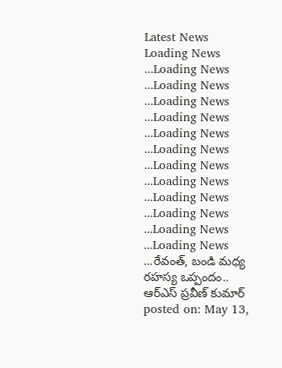Latest News
Loading News ...Loading News ...Loading News ...Loading News ...Loading News ...Loading News ...Loading News ...Loading News ...Loading News ...Loading News ...Loading News ...Loading News ...Loading News ...రేవంత్, బండి మధ్య రహస్య ఒప్పందం.. ఆర్ఎస్ ప్రవీణ్ కుమార్
posted on: May 13,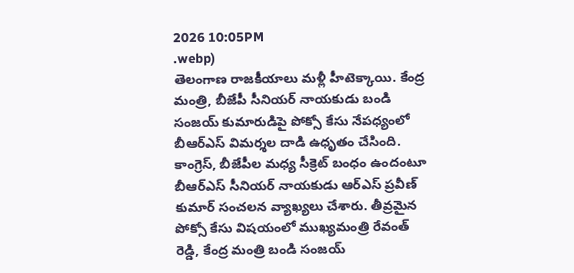2026 10:05PM
.webp)
తెలంగాణ రాజకీయాలు మళ్లీ హీటెక్కాయి. కేంద్ర మంత్రి, బీజేపీ సీనియర్ నాయకుడు బండి సంజయ్ కుమారుడిపై పోక్సో కేసు నేపధ్యంలో బీఆర్ఎస్ విమర్శల దాడి ఉధృతం చేసింది. కాంగ్రెస్, బీజేపీల మధ్య సీక్రెట్ బంధం ఉందంటూ బీఆర్ఎస్ సీనియర్ నాయకుడు ఆర్ఎస్ ప్రవీణ్ కుమార్ సంచలన వ్యాఖ్యలు చేశారు. తీవ్రమైన పోక్సో కేసు విషయంలో ముఖ్యమంత్రి రేవంత్ రెడ్డి, కేంద్ర మంత్రి బండి సంజయ్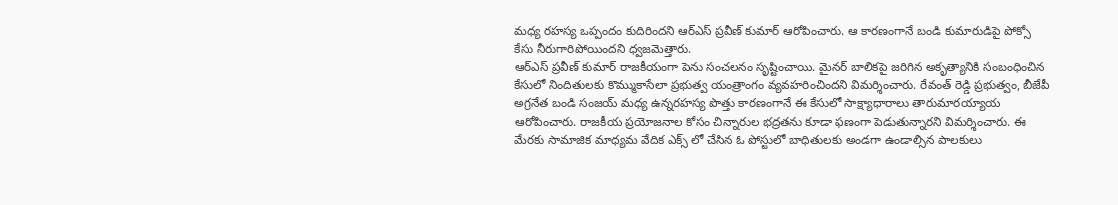మధ్య రహస్య ఒప్పందం కుదిరిందని ఆర్ఎస్ ప్రవీణ్ కుమార్ ఆరోపించారు. ఆ కారణంగానే బండి కుమారుడిపై పోక్సో కేసు నీరుగారిపోయిందని ధ్వజమెత్తారు.
ఆర్ఎస్ ప్రవీణ్ కుమార్ రాజకీయంగా పెను సంచలనం సృష్టించాయి. మైనర్ బాలికపై జరిగిన అకృత్యానికి సంబంధించిన కేసులో నిందితులకు కొమ్ముకాసేలా ప్రభుత్వ యంత్రాంగం వ్యవహరించిందని విమర్శించారు. రేవంత్ రెడ్డి ప్రభుత్వం, బీజేపీ అగ్రనేత బండి సంజయ్ మధ్య ఉన్నరహస్య పొత్తు కారణంగానే ఈ కేసులో సాక్ష్యాధారాలు తారుమారయ్యాయ ఆరోపించారు. రాజకీయ ప్రయోజనాల కోసం చిన్నారుల భద్రతను కూడా ఫణంగా పెడుతున్నారని విమర్శించారు. ఈ మేరకు సామాజిక మాధ్యమ వేదిక ఎక్స్ లో చేసిన ఓ పోస్టులో బాధితులకు అండగా ఉండాల్సిన పాలకులు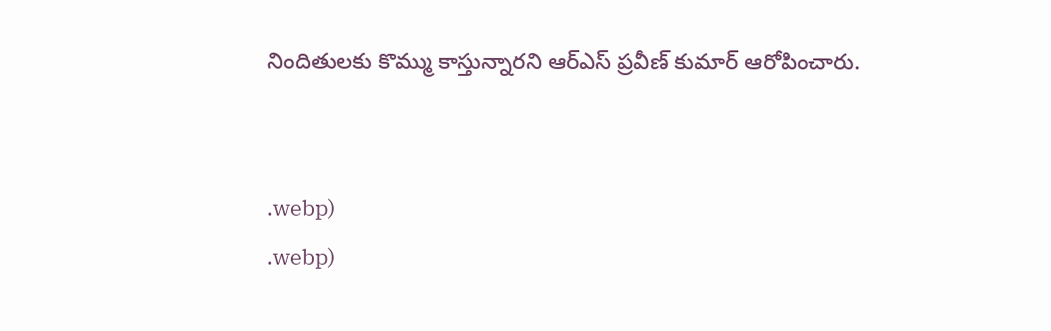నిందితులకు కొమ్ము కాస్తున్నారని ఆర్ఎస్ ప్రవీణ్ కుమార్ ఆరోపించారు.


.webp)
.webp)